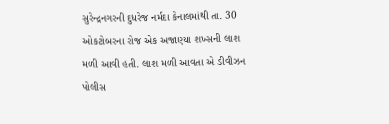સુરેન્દ્રનગરની દુધરેજ નર્મદા કેનાલમાંથી તા. 30 ઓકટોબરના રોજ એક અજાણ્યા શખ્સની લાશ મળી આવી હતી. લાશ મળી આવતા એ ડીવીઝન પોલીસ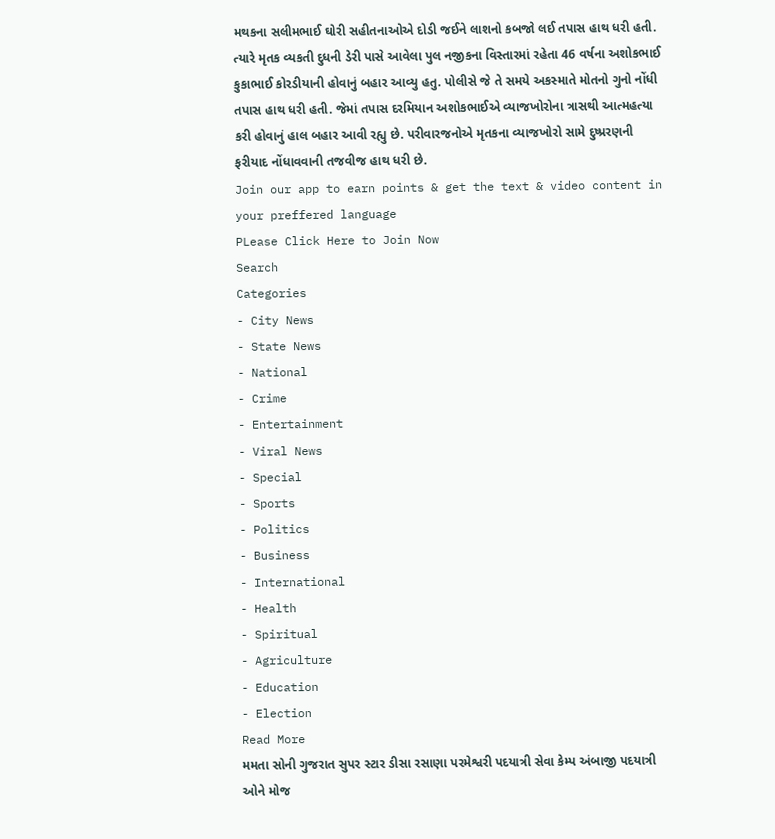મથકના સલીમભાઈ ઘોરી સહીતનાઓએ દોડી જઈને લાશનો કબજો લઈ તપાસ હાથ ધરી હતી. ત્યારે મૃતક વ્યકતી દુધની ડેરી પાસે આવેલા પુલ નજીકના વિસ્તારમાં રહેતા 46 વર્ષના અશોકભાઈ કુકાભાઈ કોરડીયાની હોવાનું બહાર આવ્યુ હતુ. પોલીસે જે તે સમયે અકસ્માતે મોતનો ગુનો નોંધી તપાસ હાથ ધરી હતી. જેમાં તપાસ દરમિયાન અશોકભાઈએ વ્યાજખોરોના ત્રાસથી આત્મહત્યા કરી હોવાનું હાલ બહાર આવી રહ્યુ છે. પરીવારજનોએ મૃતકના વ્યાજખોરો સામે દુષ્પ્રરણની ફરીયાદ નોંધાવવાની તજવીજ હાથ ધરી છે.
Join our app to earn points & get the text & video content in your preffered language
PLease Click Here to Join Now
Search
Categories
- City News
- State News
- National
- Crime
- Entertainment
- Viral News
- Special
- Sports
- Politics
- Business
- International
- Health
- Spiritual
- Agriculture
- Education
- Election
Read More
મમતા સોની ગુજરાત સુપર સ્ટાર ડીસા રસાણા પરમેશ્વરી પદયાત્રી સેવા કેમ્પ અંબાજી પદયાત્રી ઓને મોજ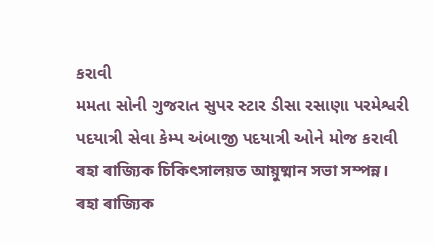કરાવી
મમતા સોની ગુજરાત સુપર સ્ટાર ડીસા રસાણા પરમેશ્વરી પદયાત્રી સેવા કેમ્પ અંબાજી પદયાત્રી ઓને મોજ કરાવી
ৰহা ৰাজ্যিক চিকিৎসালয়ত আয়ুষ্মান সভা সম্পন্ন।
ৰহা ৰাজ্যিক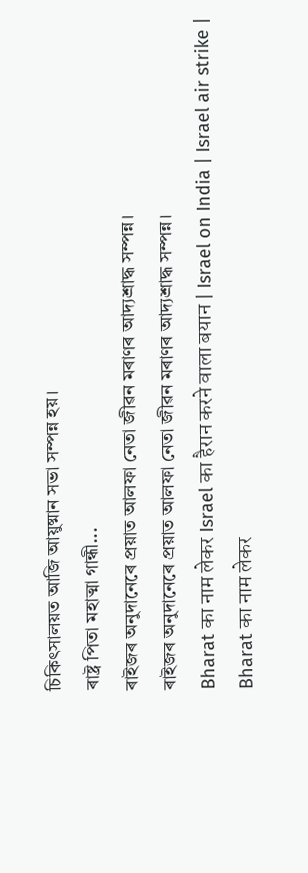চিকিৎসালয়ত আজি আয়ুষ্মান সভা সম্পন্ন হয়।
ৰাষ্ট্ৰ পিতা মহাত্মা গান্ধী...
ৰাইজৰ অনুদানেৰে প্ৰয়াত আলফা নেতা জীৱন মৰাণৰ আদ্যশ্ৰাদ্ধ সম্পন্ন।
ৰাইজৰ অনুদানেৰে প্ৰয়াত আলফা নেতা জীৱন মৰাণৰ আদ্যশ্ৰাদ্ধ সম্পন্ন।
Bharat का नाम लेकर Israel का हैरान करने वाला बयान | Israel on India | Israel air strike |
Bharat का नाम लेकर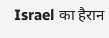Israel का हैरान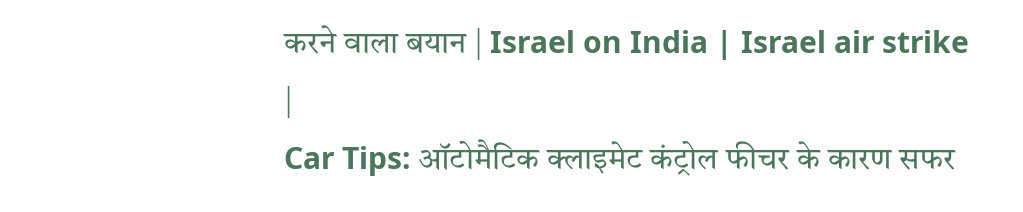करने वाला बयान | Israel on India | Israel air strike |
Car Tips: ऑटोमैटिक क्लाइमेट कंट्रोल फीचर के कारण सफर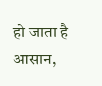हो जाता है आसान,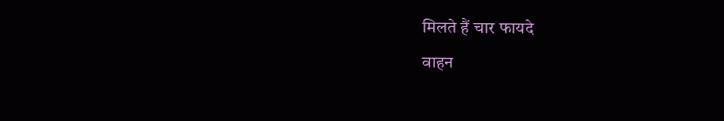मिलते हैं चार फायदे
वाहन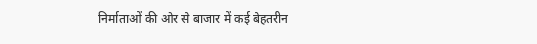निर्माताओं की ओर से बाजार में कई बेहतरीन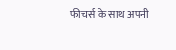फीचर्स के साथ अपनी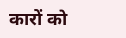कारों को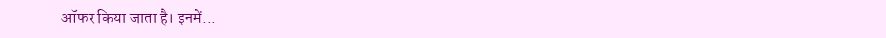ऑफर किया जाता है। इनमें...